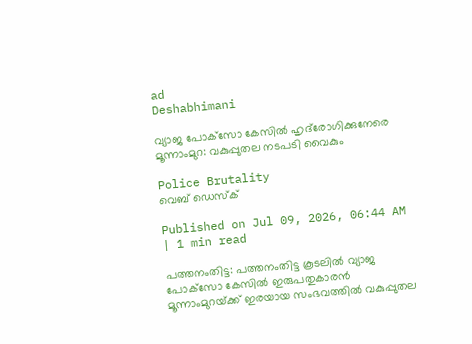ad
Deshabhimani

വ്യാജ പോക്‌സോ കേസിൽ ഹൃദ്‍രോഗിക്കുനേരെ മൂന്നാംമുറ: വകുപ്പുതല നടപടി വൈകും

Police Brutality
വെബ് ഡെസ്ക്

Published on Jul 09, 2026, 06:44 AM | 1 min read

പത്തനംതിട്ട: പത്തനംതിട്ട കൂടലിൽ വ്യാജ പോക്‌സോ കേസിൽ ഇരുപതുകാരൻ മൂന്നാംമുറയ്‌ക്ക്‌ ഇരയായ സംഭവത്തിൽ വകുപ്പുതല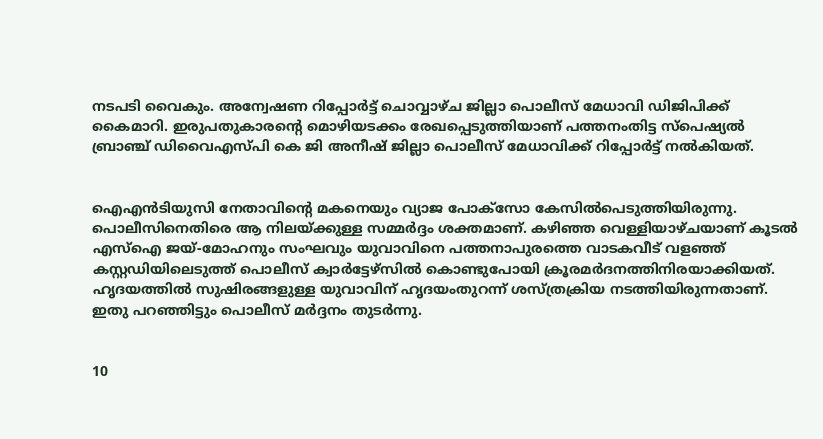നടപടി വൈകും. അന്വേഷണ റിപ്പോർട്ട്‌ ചൊവ്വാഴ്ച ജില്ലാ പൊലീസ്‌ മേധാവി ഡിജിപിക്ക്‌ കൈമാറി. ഇരുപതുകാരന്റെ മൊഴിയടക്കം രേഖപ്പെടുത്തിയാണ്‌ പത്തനംതിട്ട സ്‌പെഷ്യൽ ബ്രാഞ്ച്‌ ഡിവൈഎസ്‌പി കെ ജി അനീഷ്‌ ജില്ലാ പൊലീസ്‌ മേധാവിക്ക്‌ റിപ്പോർട്ട്‌ നൽകിയത്‌.


ഐഎൻടിയുസി നേതാവിന്റെ മകനെയും വ്യാജ പോക്‌സോ കേസിൽപെടുത്തിയിരുന്നു. പൊലീസിനെതിരെ ആ നിലയ്ക്കുള്ള സമ്മർദ്ദം ശക്തമാണ്‌. കഴിഞ്ഞ വെള്ളിയാഴ്ചയാണ്‌ കൂടൽ എസ്ഐ ജയ്-മോഹനും സംഘവും യുവാവിനെ പത്തനാപുരത്തെ വാടകവീട്‌ വളഞ്ഞ്‌ കസ്റ്റഡിയിലെടുത്ത്‌ പൊലീസ്‌ ക്വാർട്ടേഴ്‌സിൽ കൊണ്ടുപോയി ക്രൂരമർദനത്തിനിരയാക്കിയത്‌. ഹൃദയത്തിൽ സുഷിരങ്ങളുള്ള യുവാവിന്‌ ഹൃദയംതുറന്ന്‌ ശസ്‌ത്രക്രിയ നടത്തിയിരുന്നതാണ്‌. ഇതു പറഞ്ഞിട്ടും പൊലീസ്‌ മർദ്ദനം തുടർന്നു.


10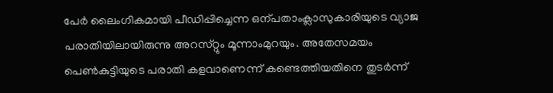പേർ ലൈംഗികമായി പീഡിപ്പിച്ചെന്ന ഒന്പതാംക്ലാസുകാരിയുടെ വ്യാജ പരാതിയിലായിരുന്നു അറസ്‌റ്റും മൂന്നാംമുറയും. അതേസമയം പെൺകുട്ടിയുടെ പരാതി കളവാണെന്ന്‌ കണ്ടെത്തിയതിനെ തുടർന്ന്‌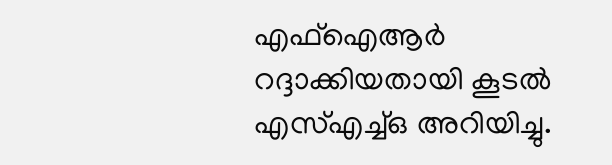എഫ്‌ഐആർ റദ്ദാക്കിയതായി കൂടൽ എസ്‌എച്ച്‌ഒ അറിയിച്ചു.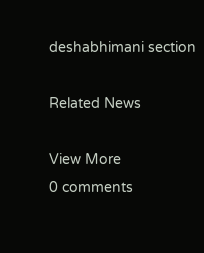deshabhimani section

Related News

View More
0 comments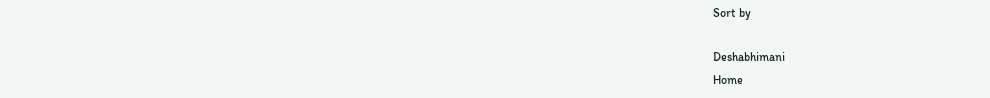Sort by

Deshabhimani
Home